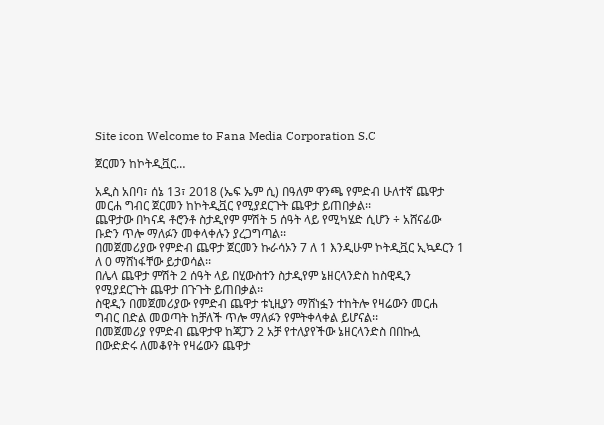Site icon Welcome to Fana Media Corporation S.C

ጀርመን ከኮትዲቯር…

አዲስ አበባ፣ ሰኔ 13፣ 2018 (ኤፍ ኤም ሲ) በዓለም ዋንጫ የምድብ ሁለተኛ ጨዋታ መርሐ ግብር ጀርመን ከኮትዲቯር የሚያደርጉት ጨዋታ ይጠበቃል፡፡
ጨዋታው በካናዳ ቶሮንቶ ስታዲየም ምሽት 5 ሰዓት ላይ የሚካሄድ ሲሆን ÷ አሸናፊው ቡድን ጥሎ ማለፉን መቀላቀሉን ያረጋግጣል፡፡
በመጀመሪያው የምድብ ጨዋታ ጀርመን ኩራሳኦን 7 ለ 1 እንዲሁም ኮትዲቯር ኢኳዶርን 1 ለ 0 ማሸነፋቸው ይታወሳል፡፡
በሌላ ጨዋታ ምሽት 2 ሰዓት ላይ በሂውስተን ስታዲየም ኔዘርላንድስ ከስዊዲን የሚያደርጉት ጨዋታ በጉጉት ይጠበቃል፡፡
ስዊዲን በመጀመሪያው የምድብ ጨዋታ ቱኒዚያን ማሸነፏን ተከትሎ የዛሬውን መርሐ ግብር በድል መወጣት ከቻለች ጥሎ ማለፉን የምትቀላቀል ይሆናል፡፡
በመጀመሪያ የምድብ ጨዋታዋ ከጃፓን 2 አቻ የተለያየችው ኔዘርላንድስ በበኩሏ በውድድሩ ለመቆየት የዛሬውን ጨዋታ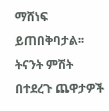ማሸነፍ ይጠበቅባታል፡፡
ትናንት ምሽት በተደረጉ ጨዋታዎች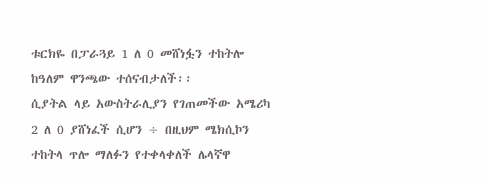ቱርክዬ በፓራጓይ 1 ለ 0 መሸነፏን ተከትሎ ከዓለም ዋንጫው ተሰናብታለች፡፡
ሲያትል ላይ አውስትራሊያን የገጠመችው አሜሪካ 2 ለ 0 ያሸነፈች ሲሆን ÷ በዚህም ሜክሲኮን ተከትላ ጥሎ ማለፉን የተቀላቀለች ሌላኛዋ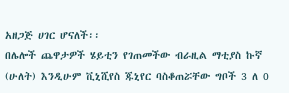አዘጋጅ ሀገር ሆናለች፡፡
በሌሎች ጨዋታዎች ሄይቲን የገጠመችው ብራዚል ማቲያስ ኩኛ (ሁለት) እንዲሁም ቪኒሺየስ ጁኒየር ባስቆጠሯቸው ግቦች 3 ለ 0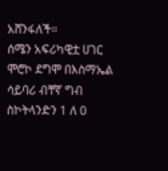አሸንፋለች።
ሰሜን አፍሪካዊቷ ሀገር ሞሮኮ ደግሞ በእስማኤል ሳይባሪ ብቸኛ ግብ ስኮትላንድን 1 ለ 0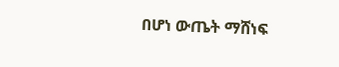በሆነ ውጤት ማሸነፍ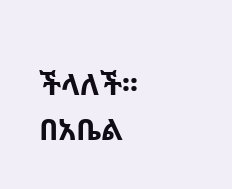ችላለች፡፡
በአቤል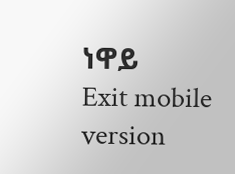ነዋይ
Exit mobile version